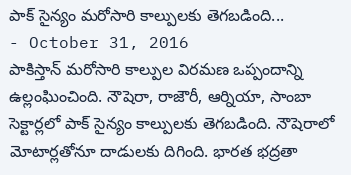పాక్ సైన్యం మరోసారి కాల్పులకు తెగబడింది...
- October 31, 2016
పాకిస్తాన్ మరోసారి కాల్పుల విరమణ ఒప్పందాన్ని ఉల్లంఘించింది. నౌషెరా, రాజౌరీ, ఆర్నియా, సాంబా సెక్టార్లలో పాక్ సైన్యం కాల్పులకు తెగబడింది. నౌషెరాలో మోటార్లతోనూ దాడులకు దిగింది. భారత భద్రతా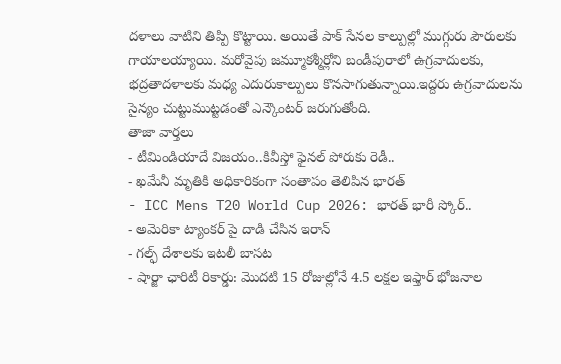దళాలు వాటిని తిప్పి కొట్టాయి. అయితే పాక్ సేనల కాల్పుల్లో ముగ్గురు పౌరులకు గాయాలయ్యాయి. మరోవైపు జమ్మూకశ్మీర్లోని బండీపురాలో ఉగ్రవాదులకు, భద్రతాదళాలకు మధ్య ఎదురుకాల్పులు కొనసాగుతున్నాయి.ఇద్దరు ఉగ్రవాదులను సైన్యం చుట్టుముట్టడంతో ఎన్కౌంటర్ జరుగుతోంది.
తాజా వార్తలు
- టీమిండియాదే విజయం..కివీస్తో ఫైనల్ పోరుకు రెడీ..
- ఖమేనీ మృతికి అధికారికంగా సంతాపం తెలిపిన భారత్
- ICC Mens T20 World Cup 2026: భారత్ భారీ స్కోర్..
- అమెరికా ట్యాంకర్ పై దాడి చేసిన ఇరాన్
- గల్ఫ్ దేశాలకు ఇటలీ బాసట
- షార్జా ఛారిటీ రికార్డు: మొదటి 15 రోజుల్లోనే 4.5 లక్షల ఇఫ్తార్ భోజనాల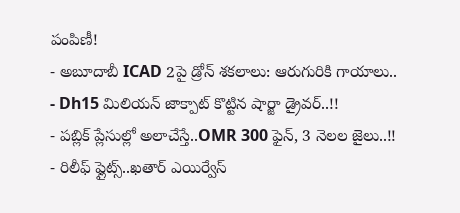పంపిణీ!
- అబూదాబీ ICAD 2పై డ్రోన్ శకలాలు: ఆరుగురికి గాయాలు..
- Dh15 మిలియన్ జాక్పాట్ కొట్టిన షార్జా డ్రైవర్..!!
- పబ్లిక్ ప్లేసుల్లో అలాచేస్తే..OMR 300 ఫైన్, 3 నెలల జైలు..!!
- రిలీఫ్ ఫ్లైట్స్..ఖతార్ ఎయిర్వేస్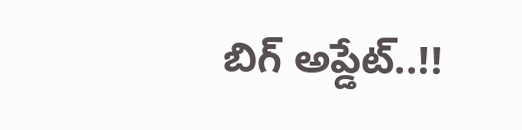బిగ్ అప్డేట్..!!